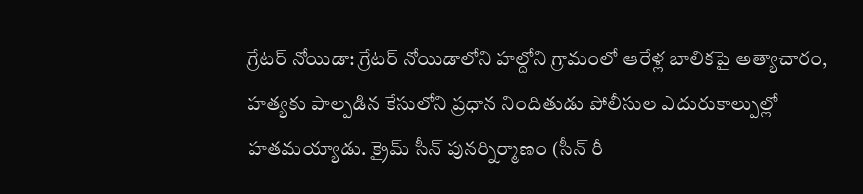గ్రేటర్ నోయిడా: గ్రేటర్ నోయిడాలోని హల్దోని గ్రామంలో ఆరేళ్ల బాలికపై అత్యాచారం, హత్యకు పాల్పడిన కేసులోని ప్రధాన నిందితుడు పోలీసుల ఎదురుకాల్పుల్లో హతమయ్యాడు. క్రైమ్ సీన్ పునర్నిర్మాణం (సీన్ రీ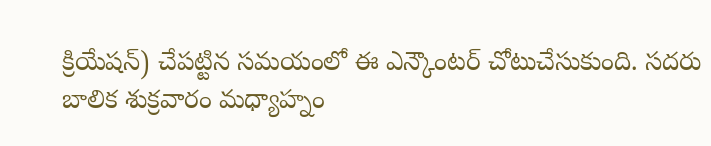క్రియేషన్) చేపట్టిన సమయంలో ఈ ఎన్కౌంటర్ చోటుచేసుకుంది. సదరు బాలిక శుక్రవారం మధ్యాహ్నం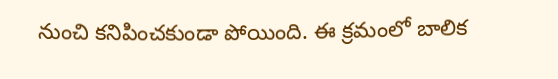నుంచి కనిపించకుండా పోయింది. ఈ క్రమంలో బాలిక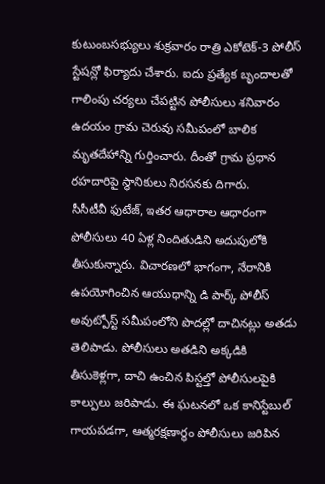కుటుంబసభ్యులు శుక్రవారం రాత్రి ఎకోటెక్-3 పోలీస్ స్టేషన్లో ఫిర్యాదు చేశారు. ఐదు ప్రత్యేక బృందాలతో గాలింపు చర్యలు చేపట్టిన పోలీసులు శనివారం ఉదయం గ్రామ చెరువు సమీపంలో బాలిక మృతదేహాన్ని గుర్తించారు. దీంతో గ్రామ ప్రధాన రహదారిపై స్థానికులు నిరసనకు దిగారు.
సీసీటీవీ ఫుటేజ్, ఇతర ఆధారాల ఆధారంగా పోలీసులు 40 ఏళ్ల నిందితుడిని అదుపులోకి తీసుకున్నారు. విచారణలో భాగంగా, నేరానికి ఉపయోగించిన ఆయుధాన్ని డి పార్క్ పోలీస్ అవుట్పోస్ట్ సమీపంలోని పొదల్లో దాచినట్లు అతడు తెలిపాడు. పోలీసులు అతడిని అక్కడికి తీసుకెళ్లగా, దాచి ఉంచిన పిస్టల్తో పోలీసులపైకి కాల్పులు జరిపాడు. ఈ ఘటనలో ఒక కానిస్టేబుల్ గాయపడగా, ఆత్మరక్షణార్థం పోలీసులు జరిపిన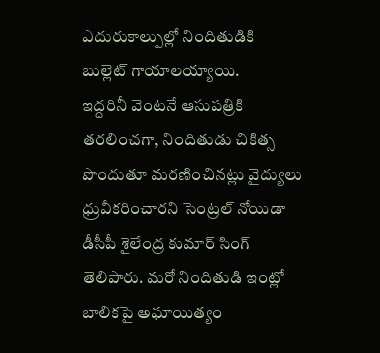ఎదురుకాల్పుల్లో నిందితుడికి బుల్లెట్ గాయాలయ్యాయి.
ఇద్దరినీ వెంటనే ఆసుపత్రికి తరలించగా, నిందితుడు చికిత్స పొందుతూ మరణించినట్లు వైద్యులు ధ్రువీకరించారని సెంట్రల్ నోయిడా డీసీపీ శైలేంద్ర కుమార్ సింగ్ తెలిపారు. మరో నిందితుడి ఇంట్లో బాలికపై అఘాయిత్యం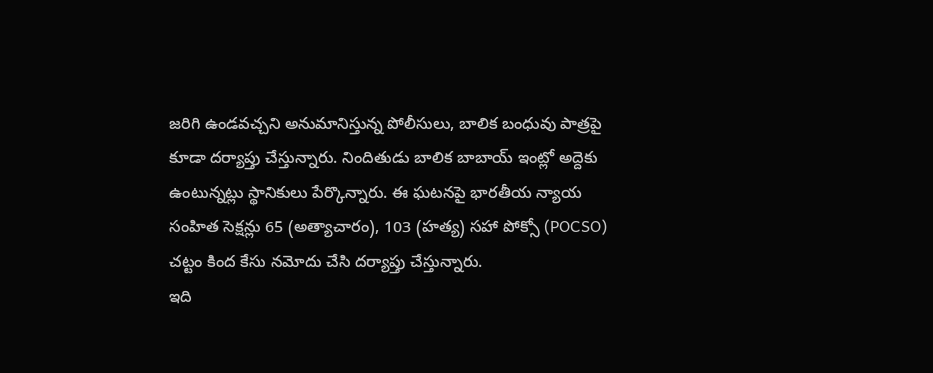జరిగి ఉండవచ్చని అనుమానిస్తున్న పోలీసులు, బాలిక బంధువు పాత్రపై కూడా దర్యాప్తు చేస్తున్నారు. నిందితుడు బాలిక బాబాయ్ ఇంట్లో అద్దెకు ఉంటున్నట్లు స్థానికులు పేర్కొన్నారు. ఈ ఘటనపై భారతీయ న్యాయ సంహిత సెక్షన్లు 65 (అత్యాచారం), 103 (హత్య) సహా పోక్సో (POCSO) చట్టం కింద కేసు నమోదు చేసి దర్యాప్తు చేస్తున్నారు.
ఇది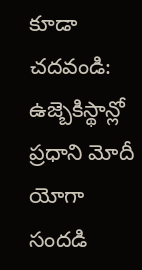కూడా చదవండి: ఉజ్బెకిస్థాన్లో ప్రధాని మోదీ యోగా సందడి